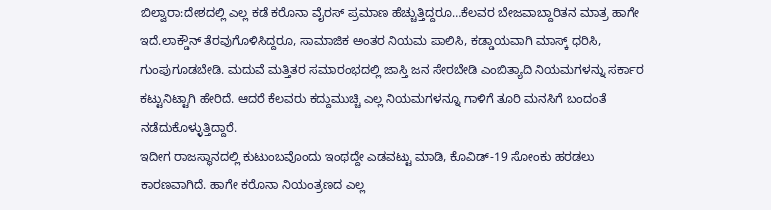ಬಿಲ್ವಾರಾ:ದೇಶದಲ್ಲಿ ಎಲ್ಲ ಕಡೆ ಕರೊನಾ ವೈರಸ್ ಪ್ರಮಾಣ ಹೆಚ್ಚುತ್ತಿದ್ದರೂ…ಕೆಲವರ ಬೇಜವಾಬ್ದಾರಿತನ ಮಾತ್ರ ಹಾಗೇ ಇದೆ.ಲಾಕ್ಡೌನ್ ತೆರವುಗೊಳಿಸಿದ್ದರೂ, ಸಾಮಾಜಿಕ ಅಂತರ ನಿಯಮ ಪಾಲಿಸಿ, ಕಡ್ಡಾಯವಾಗಿ ಮಾಸ್ಕ್ ಧರಿಸಿ, ಗುಂಪುಗೂಡಬೇಡಿ. ಮದುವೆ ಮತ್ತಿತರ ಸಮಾರಂಭದಲ್ಲಿ ಜಾಸ್ತಿ ಜನ ಸೇರಬೇಡಿ ಎಂಬಿತ್ಯಾದಿ ನಿಯಮಗಳನ್ನು ಸರ್ಕಾರ ಕಟ್ಟುನಿಟ್ಟಾಗಿ ಹೇರಿದೆ. ಆದರೆ ಕೆಲವರು ಕದ್ದುಮುಚ್ಚಿ ಎಲ್ಲ ನಿಯಮಗಳನ್ನೂ ಗಾಳಿಗೆ ತೂರಿ ಮನಸಿಗೆ ಬಂದಂತೆ ನಡೆದುಕೊಳ್ಳುತ್ತಿದ್ದಾರೆ.
ಇದೀಗ ರಾಜಸ್ಥಾನದಲ್ಲಿ ಕುಟುಂಬವೊಂದು ಇಂಥದ್ದೇ ಎಡವಟ್ಟು ಮಾಡಿ, ಕೊವಿಡ್-19 ಸೋಂಕು ಹರಡಲು ಕಾರಣವಾಗಿದೆ. ಹಾಗೇ ಕರೊನಾ ನಿಯಂತ್ರಣದ ಎಲ್ಲ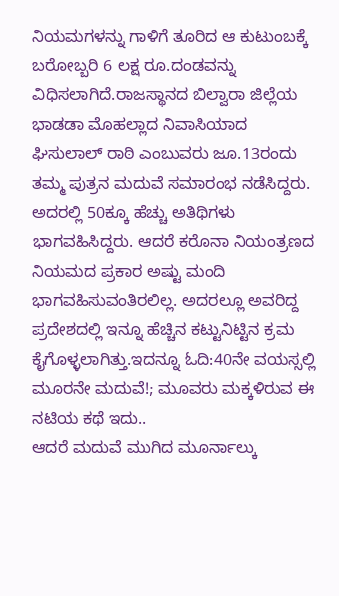ನಿಯಮಗಳನ್ನು ಗಾಳಿಗೆ ತೂರಿದ ಆ ಕುಟುಂಬಕ್ಕೆ ಬರೋಬ್ಬರಿ 6 ಲಕ್ಷ ರೂ.ದಂಡವನ್ನು ವಿಧಿಸಲಾಗಿದೆ.ರಾಜಸ್ಥಾನದ ಬಿಲ್ವಾರಾ ಜಿಲ್ಲೆಯ ಭಾಡಡಾ ಮೊಹಲ್ಲಾದ ನಿವಾಸಿಯಾದ ಘಿಸುಲಾಲ್ ರಾಠಿ ಎಂಬುವರು ಜೂ.13ರಂದು ತಮ್ಮ ಪುತ್ರನ ಮದುವೆ ಸಮಾರಂಭ ನಡೆಸಿದ್ದರು. ಅದರಲ್ಲಿ 50ಕ್ಕೂ ಹೆಚ್ಚು ಅತಿಥಿಗಳು ಭಾಗವಹಿಸಿದ್ದರು. ಆದರೆ ಕರೊನಾ ನಿಯಂತ್ರಣದ ನಿಯಮದ ಪ್ರಕಾರ ಅಷ್ಟು ಮಂದಿ ಭಾಗವಹಿಸುವಂತಿರಲಿಲ್ಲ. ಅದರಲ್ಲೂ ಅವರಿದ್ದ ಪ್ರದೇಶದಲ್ಲಿ ಇನ್ನೂ ಹೆಚ್ಚಿನ ಕಟ್ಟುನಿಟ್ಟಿನ ಕ್ರಮ ಕೈಗೊಳ್ಳಲಾಗಿತ್ತು.ಇದನ್ನೂ ಓದಿ:40ನೇ ವಯಸ್ಸಲ್ಲಿ ಮೂರನೇ ಮದುವೆ!; ಮೂವರು ಮಕ್ಕಳಿರುವ ಈ ನಟಿಯ ಕಥೆ ಇದು..
ಆದರೆ ಮದುವೆ ಮುಗಿದ ಮೂರ್ನಾಲ್ಕು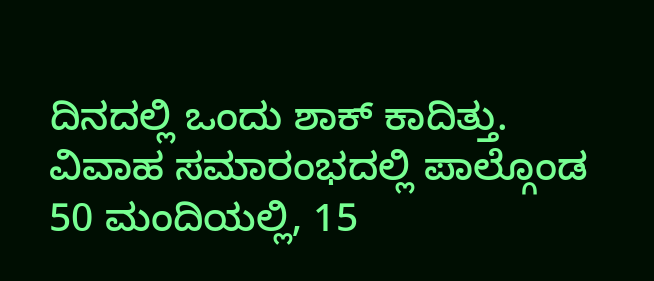ದಿನದಲ್ಲಿ ಒಂದು ಶಾಕ್ ಕಾದಿತ್ತು. ವಿವಾಹ ಸಮಾರಂಭದಲ್ಲಿ ಪಾಲ್ಗೊಂಡ 50 ಮಂದಿಯಲ್ಲಿ, 15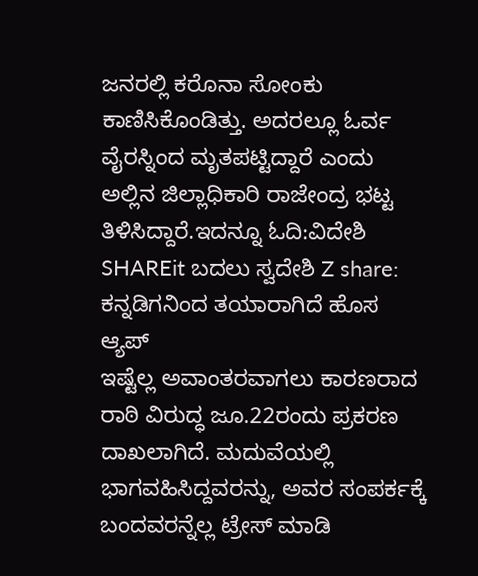ಜನರಲ್ಲಿ ಕರೊನಾ ಸೋಂಕು ಕಾಣಿಸಿಕೊಂಡಿತ್ತು. ಅದರಲ್ಲೂ ಓರ್ವ ವೈರಸ್ನಿಂದ ಮೃತಪಟ್ಟಿದ್ದಾರೆ ಎಂದು ಅಲ್ಲಿನ ಜಿಲ್ಲಾಧಿಕಾರಿ ರಾಜೇಂದ್ರ ಭಟ್ಟ ತಿಳಿಸಿದ್ದಾರೆ.ಇದನ್ನೂ ಓದಿ:ವಿದೇಶಿ SHAREit ಬದಲು ಸ್ವದೇಶಿ Z share: ಕನ್ನಡಿಗನಿಂದ ತಯಾರಾಗಿದೆ ಹೊಸ ಆ್ಯಪ್‌
ಇಷ್ಟೆಲ್ಲ ಅವಾಂತರವಾಗಲು ಕಾರಣರಾದ ರಾಠಿ ವಿರುದ್ಧ ಜೂ.22ರಂದು ಪ್ರಕರಣ ದಾಖಲಾಗಿದೆ. ಮದುವೆಯಲ್ಲಿ ಭಾಗವಹಿಸಿದ್ದವರನ್ನು, ಅವರ ಸಂಪರ್ಕಕ್ಕೆ ಬಂದವರನ್ನೆಲ್ಲ ಟ್ರೇಸ್ ಮಾಡಿ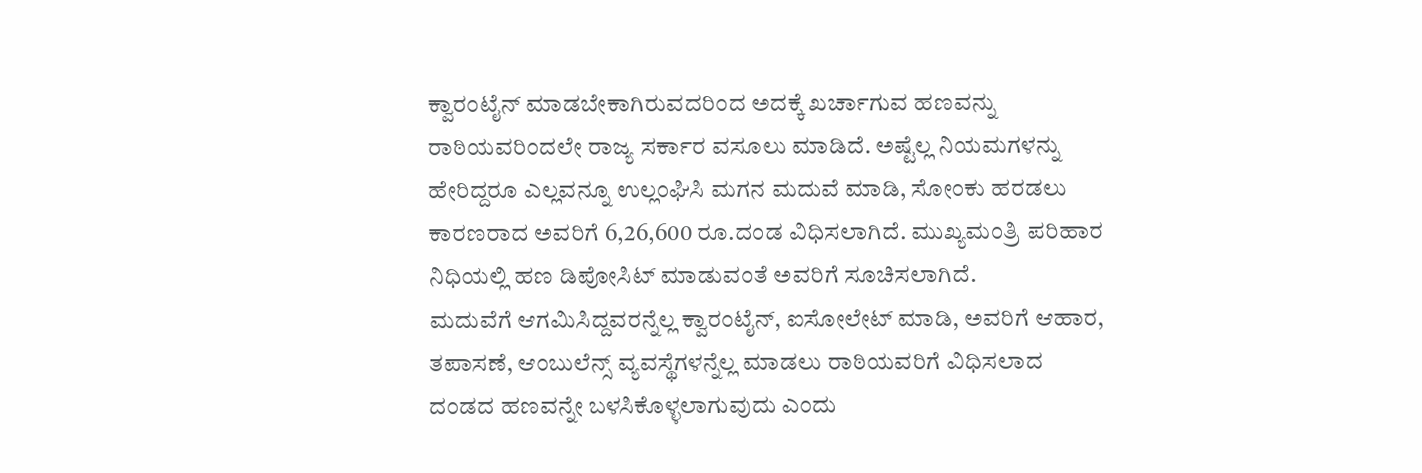ಕ್ವಾರಂಟೈನ್ ಮಾಡಬೇಕಾಗಿರುವದರಿಂದ ಅದಕ್ಕೆ ಖರ್ಚಾಗುವ ಹಣವನ್ನು ರಾಠಿಯವರಿಂದಲೇ ರಾಜ್ಯ ಸರ್ಕಾರ ವಸೂಲು ಮಾಡಿದೆ. ಅಷ್ಟೆಲ್ಲ ನಿಯಮಗಳನ್ನು ಹೇರಿದ್ದರೂ ಎಲ್ಲವನ್ನೂ ಉಲ್ಲಂಘಿಸಿ ಮಗನ ಮದುವೆ ಮಾಡಿ, ಸೋಂಕು ಹರಡಲು ಕಾರಣರಾದ ಅವರಿಗೆ 6,26,600 ರೂ.ದಂಡ ವಿಧಿಸಲಾಗಿದೆ. ಮುಖ್ಯಮಂತ್ರಿ ಪರಿಹಾರ ನಿಧಿಯಲ್ಲಿ ಹಣ ಡಿಪೋಸಿಟ್ ಮಾಡುವಂತೆ ಅವರಿಗೆ ಸೂಚಿಸಲಾಗಿದೆ.
ಮದುವೆಗೆ ಆಗಮಿಸಿದ್ದವರನ್ನೆಲ್ಲ ಕ್ವಾರಂಟೈನ್, ಐಸೋಲೇಟ್ ಮಾಡಿ, ಅವರಿಗೆ ಆಹಾರ, ತಪಾಸಣೆ, ಆಂಬುಲೆನ್ಸ್ ವ್ಯವಸ್ಥೆಗಳನ್ನೆಲ್ಲ ಮಾಡಲು ರಾಠಿಯವರಿಗೆ ವಿಧಿಸಲಾದ ದಂಡದ ಹಣವನ್ನೇ ಬಳಸಿಕೊಳ್ಳಲಾಗುವುದು ಎಂದು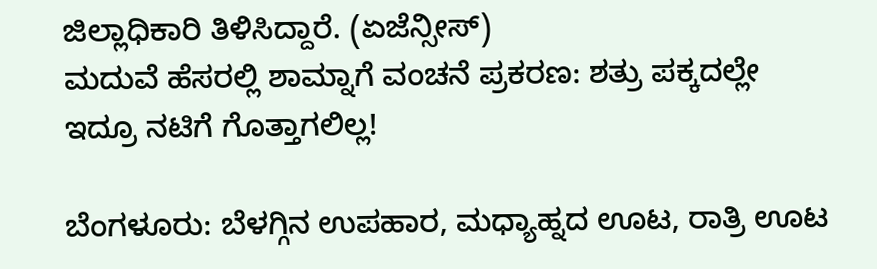ಜಿಲ್ಲಾಧಿಕಾರಿ ತಿಳಿಸಿದ್ದಾರೆ. (ಏಜೆನ್ಸೀಸ್)
ಮದುವೆ ಹೆಸರಲ್ಲಿ ಶಾಮ್ನಾಗೆ ವಂಚನೆ ಪ್ರಕರಣ: ಶತ್ರು ಪಕ್ಕದಲ್ಲೇ ಇದ್ರೂ ನಟಿಗೆ ಗೊತ್ತಾಗಲಿಲ್ಲ!

ಬೆಂಗಳೂರು: ಬೆಳಗ್ಗಿನ ಉಪಹಾರ, ಮಧ್ಯಾಹ್ನದ ಊಟ, ರಾತ್ರಿ ಊಟ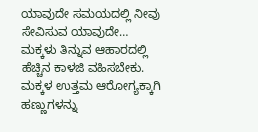ಯಾವುದೇ ಸಮಯದಲ್ಲಿ ನೀವು ಸೇವಿಸುವ ಯಾವುದೇ…
ಮಕ್ಕಳು ತಿನ್ನುವ ಆಹಾರದಲ್ಲಿ ಹೆಚ್ಚಿನ ಕಾಳಜಿ ವಹಿಸಬೇಕು. ಮಕ್ಕಳ ಉತ್ತಮ ಆರೋಗ್ಯಕ್ಕಾಗಿ ಹಣ್ಣುಗಳನ್ನು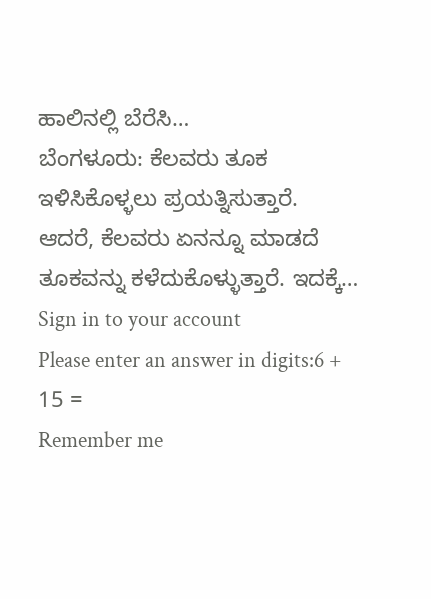ಹಾಲಿನಲ್ಲಿ ಬೆರೆಸಿ…
ಬೆಂಗಳೂರು: ಕೆಲವರು ತೂಕ ಇಳಿಸಿಕೊಳ್ಳಲು ಪ್ರಯತ್ನಿಸುತ್ತಾರೆ. ಆದರೆ, ಕೆಲವರು ಏನನ್ನೂ ಮಾಡದೆ ತೂಕವನ್ನು ಕಳೆದುಕೊಳ್ಳುತ್ತಾರೆ. ಇದಕ್ಕೆ…
Sign in to your account
Please enter an answer in digits:6 + 15 =
Remember me